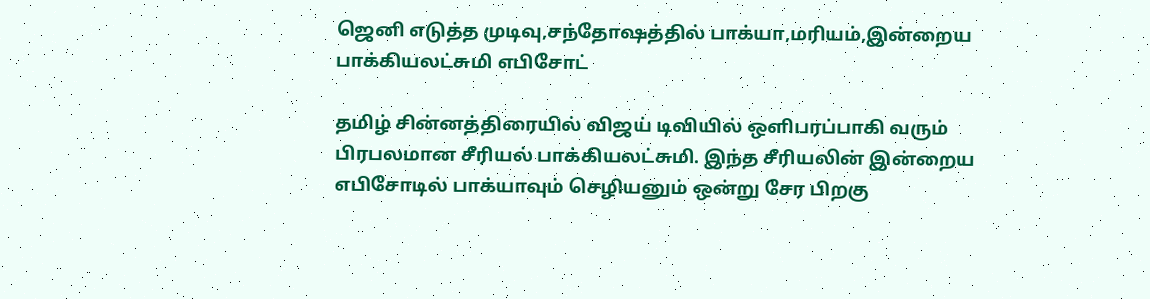ஜெனி எடுத்த முடிவு,சந்தோஷத்தில் பாக்யா,மரியம்,இன்றைய பாக்கியலட்சுமி எபிசோட்

தமிழ் சின்னத்திரையில் விஜய் டிவியில் ஒளிபரப்பாகி வரும் பிரபலமான சீரியல் பாக்கியலட்சுமி. இந்த சீரியலின் இன்றைய எபிசோடில் பாக்யாவும் செழியனும் ஒன்று சேர பிறகு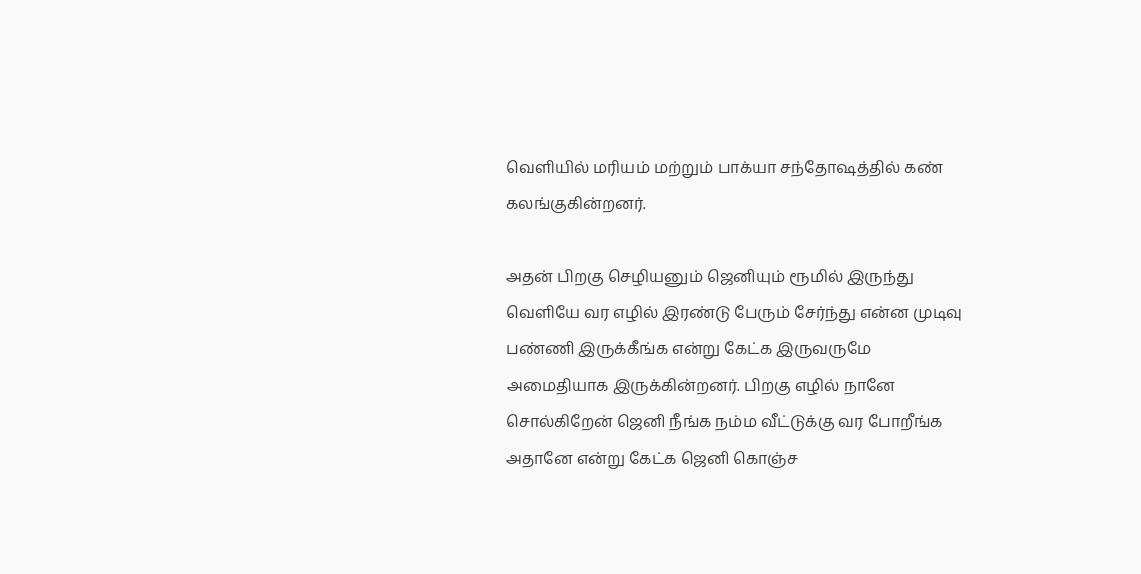வெளியில் மரியம் மற்றும் பாக்யா சந்தோஷத்தில் கண் கலங்குகின்றனர்.

அதன் பிறகு செழியனும் ஜெனியும் ரூமில் இருந்து வெளியே வர எழில் இரண்டு பேரும் சேர்ந்து என்ன முடிவு பண்ணி இருக்கீங்க என்று கேட்க இருவருமே அமைதியாக இருக்கின்றனர். பிறகு எழில் நானே சொல்கிறேன் ஜெனி நீங்க நம்ம வீட்டுக்கு வர போறீங்க அதானே என்று கேட்க ஜெனி கொஞ்ச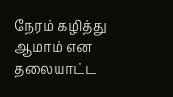நேரம் கழித்து ஆமாம் என தலையாட்ட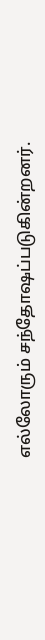எல்லோரும் சந்தோஷப்படுகின்றனர்.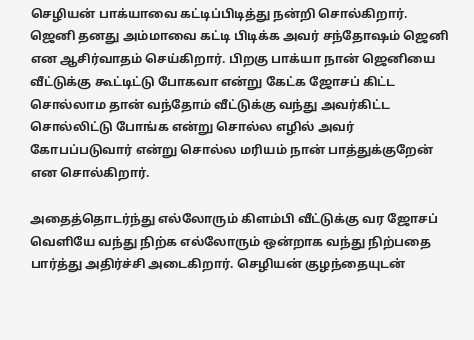செழியன் பாக்யாவை கட்டிப்பிடித்து நன்றி சொல்கிறார். ஜெனி தனது அம்மாவை கட்டி பிடிக்க அவர் சந்தோஷம் ஜெனி என ஆசிர்வாதம் செய்கிறார். பிறகு பாக்யா நான் ஜெனியை வீட்டுக்கு கூட்டிட்டு போகவா என்று கேட்க ஜோசப் கிட்ட சொல்லாம தான் வந்தோம் வீட்டுக்கு வந்து அவர்கிட்ட சொல்லிட்டு போங்க என்று சொல்ல எழில் அவர் கோபப்படுவார் என்று சொல்ல மரியம் நான் பாத்துக்குறேன் என சொல்கிறார்.

அதைத்தொடர்ந்து எல்லோரும் கிளம்பி வீட்டுக்கு வர ஜோசப் வெளியே வந்து நிற்க எல்லோரும் ஒன்றாக வந்து நிற்பதை பார்த்து அதிர்ச்சி அடைகிறார். செழியன் குழந்தையுடன்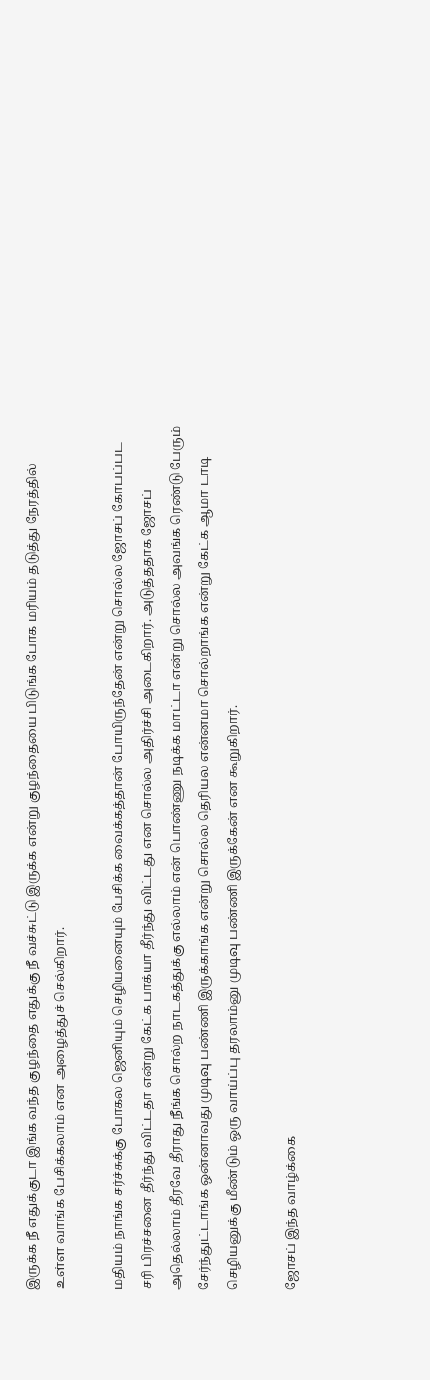இருக்க நீ எதுக்குடா இங்க வந்த குழந்தை எதுக்கு நீ வச்சுட்டு இருக்க என்று குழந்தையை பிடுங்க போக மரியம் தடுத்து நேரத்தில் உள்ள வாங்க பேசிக்கலாம் என அழைத்துச் செல்கிறார்.

மதியம் நாங்க சர்ச்சுக்கு போகல ஜெனியும் செழியனையும் பேசிக்க வைக்கத்தான் போயிருந்தேன் என்று சொல்ல ஜோசப் கோபப்பட சரி பிரச்சனை தீர்ந்து விட்டதா என்று கேட்க பாக்யா தீர்ந்து விட்டது என சொல்ல அதிர்ச்சி அடைகிறார். அடுத்ததாக ஜோசப் அதெல்லாம் தீரவே தீராது நீங்க சொல்ற நாடகத்துக்கு எல்லாம் என் பொண்ணு நடிக்க மாட்டா என்று சொல்ல அவங்க ரெண்டு பேரும் சேர்ந்துட்டாங்க ஒன்னாவது முடிவு பண்ணி இருக்காங்க என்று சொல்ல தெரியல என்னமா சொல்றாங்க என்று கேட்க ஆமா டாடி செழியனுக்கு மீண்டும் ஒரு வாய்ப்பு தரலாம்னு முடிவு பண்ணி இருக்கேன் என கூறுகிறார்.

ஜோசப் இந்த வாழ்க்கை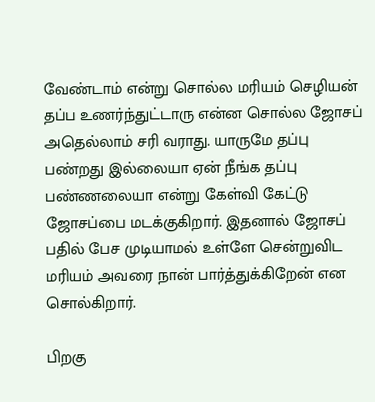வேண்டாம் என்று சொல்ல மரியம் செழியன் தப்ப உணர்ந்துட்டாரு என்ன சொல்ல ஜோசப் அதெல்லாம் சரி வராது. யாருமே தப்பு பண்றது இல்லையா ஏன் நீங்க தப்பு பண்ணலையா என்று கேள்வி கேட்டு ஜோசப்பை மடக்குகிறார். இதனால் ஜோசப் பதில் பேச முடியாமல் உள்ளே சென்றுவிட மரியம் அவரை நான் பார்த்துக்கிறேன் என சொல்கிறார்.

பிறகு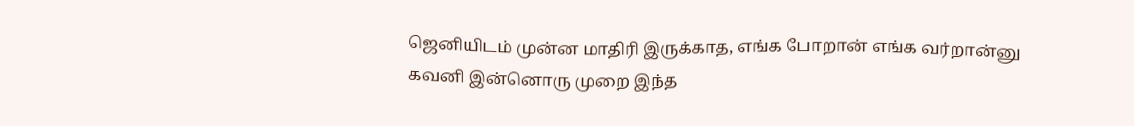ஜெனியிடம் முன்ன மாதிரி இருக்காத, எங்க போறான் எங்க வர்றான்னு கவனி இன்னொரு முறை இந்த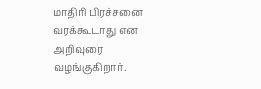மாதிரி பிரச்சனை வரக்கூடாது என அறிவுரை வழங்குகிறார்.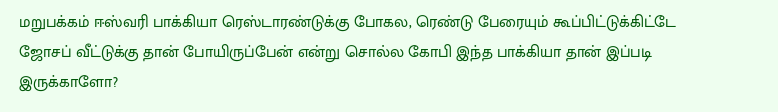மறுபக்கம் ஈஸ்வரி பாக்கியா ரெஸ்டாரண்டுக்கு போகல, ரெண்டு பேரையும் கூப்பிட்டுக்கிட்டே ஜோசப் வீட்டுக்கு தான் போயிருப்பேன் என்று சொல்ல கோபி இந்த பாக்கியா தான் இப்படி இருக்காளோ?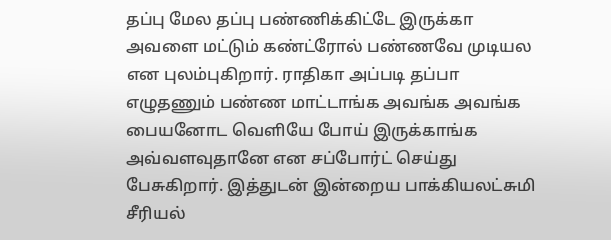தப்பு மேல தப்பு பண்ணிக்கிட்டே இருக்கா அவளை மட்டும் கண்ட்ரோல் பண்ணவே முடியல என புலம்புகிறார். ராதிகா அப்படி தப்பா எழுதணும் பண்ண மாட்டாங்க அவங்க அவங்க பையனோட வெளியே போய் இருக்காங்க அவ்வளவுதானே என சப்போர்ட் செய்து பேசுகிறார். இத்துடன் இன்றைய பாக்கியலட்சுமி சீரியல்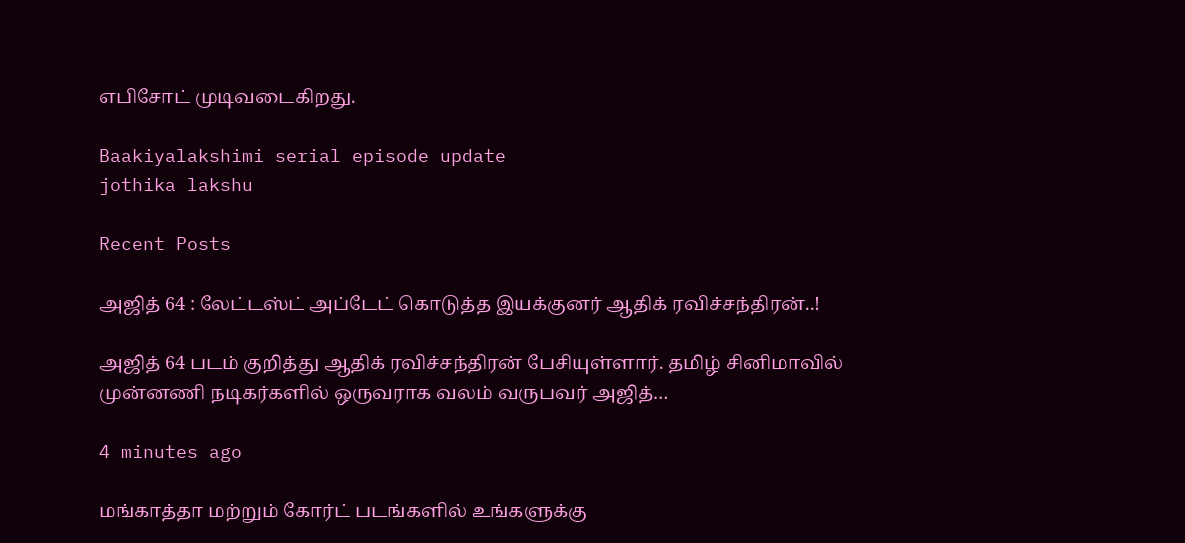எபிசோட் முடிவடைகிறது‌.

Baakiyalakshimi serial episode update
jothika lakshu

Recent Posts

அஜித் 64 : லேட்டஸ்ட் அப்டேட் கொடுத்த இயக்குனர் ஆதிக் ரவிச்சந்திரன்..!

அஜித் 64 படம் குறித்து ஆதிக் ரவிச்சந்திரன் பேசியுள்ளார். தமிழ் சினிமாவில் முன்னணி நடிகர்களில் ஒருவராக வலம் வருபவர் அஜித்…

4 minutes ago

மங்காத்தா மற்றும் கோர்ட் படங்களில் உங்களுக்கு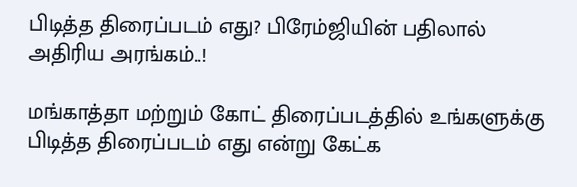பிடித்த திரைப்படம் எது? பிரேம்ஜியின் பதிலால் அதிரிய அரங்கம்..!

மங்காத்தா மற்றும் கோட் திரைப்படத்தில் உங்களுக்கு பிடித்த திரைப்படம் எது என்று கேட்க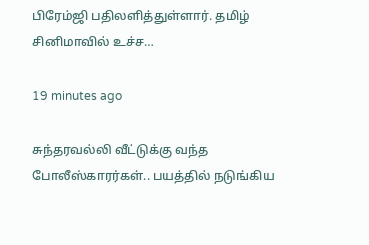பிரேம்ஜி பதிலளித்துள்ளார். தமிழ் சினிமாவில் உச்ச…

19 minutes ago

சுந்தரவல்லி வீட்டுக்கு வந்த போலீஸ்காரர்கள்.. பயத்தில் நடுங்கிய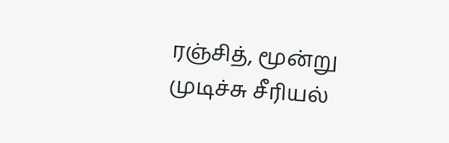ரஞ்சித், மூன்று முடிச்சு சீரியல்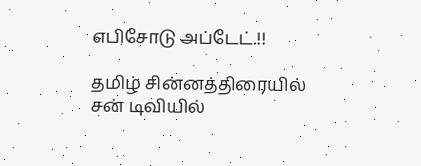எபிசோடு அப்டேட்.!!

தமிழ் சின்னத்திரையில் சன் டிவியில்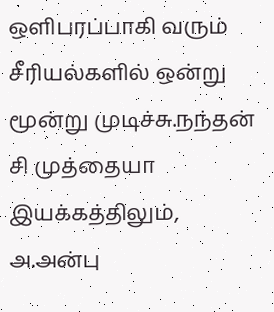ஒளிபரப்பாகி வரும் சீரியல்களில் ஒன்று மூன்று முடிச்சு.நந்தன் சி முத்தையா இயக்கத்திலும், அ.அன்பு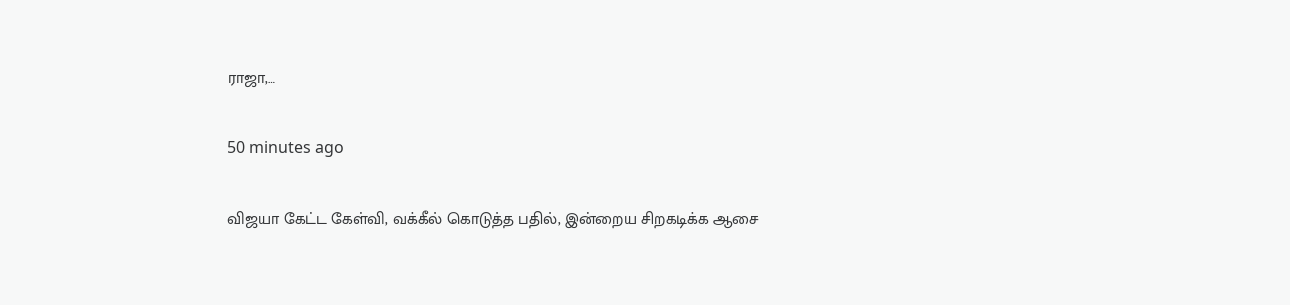ராஜா,…

50 minutes ago

விஜயா கேட்ட கேள்வி, வக்கீல் கொடுத்த பதில், இன்றைய சிறகடிக்க ஆசை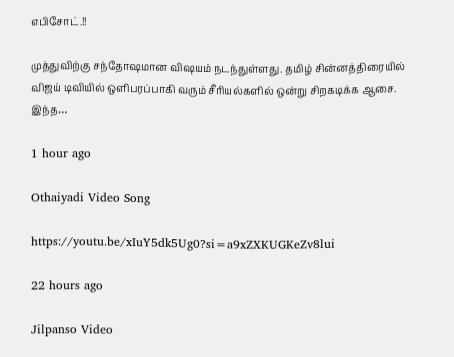எபிசோட்.!!

முத்துவிற்கு சந்தோஷமான விஷயம் நடந்துள்ளது. தமிழ் சின்னத்திரையில் விஜய் டிவியில் ஒளிபரப்பாகி வரும் சீரியல்களில் ஒன்று சிறகடிக்க ஆசை. இந்த…

1 hour ago

Othaiyadi Video Song

https://youtu.be/xIuY5dk5Ug0?si=a9xZXKUGKeZv8lui

22 hours ago

Jilpanso Video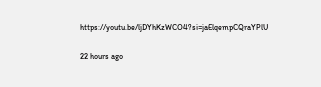https://youtu.be/ljDYhKzWCO4?si=jaElqempCQraYPlU

22 hours ago